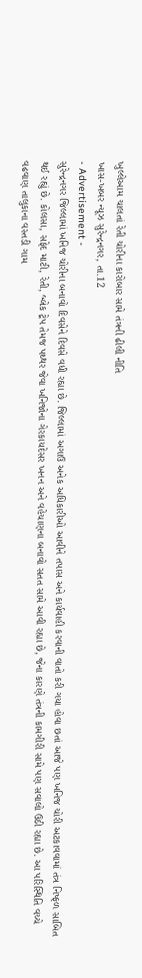ખુલ્લેઆમ ચાલતાં રેતી ચોરીના કારોબાર સામે તંત્રની ઢીલી નીતિ
ખાસ-ખબર ન્યૂઝ સુરેન્દ્રનગર, તા.12
- Advertisement -
સુરેન્દ્રનગર જિલ્લામાં ખનિજ ચોરીના બનાવો દિવસેને દિવસે વધી રહ્યા છે. જિલ્લામાં અગાઉ અનેક અધિકારીઓ આવીને તપાસ અને કાર્યવાહી કરવાની વાતો કરી ગયા હોવા છતાં આજે પણ ખનિજ ચોરી અટકાવવામાં તંત્ર નિષ્ફળ સાબિત થઈ રહ્યું છે. કોલસા, સફેદ માટી, રેતી, બ્લેક ટ્રેપ તેમજ પથ્થર જેવા ખનિજોના ગેરકાયદેસર ખનન અને વહેચાણના બનાવો સતત સામે આવી રહ્યા છે, જેના કારણે તંત્રની કામગીરી સામે પણ સવાલો ઉઠી રહ્યા છે. આ પરિસ્થિતિ વચ્ચે વઢવાણ તાલુકાના વસ્તડી ગામ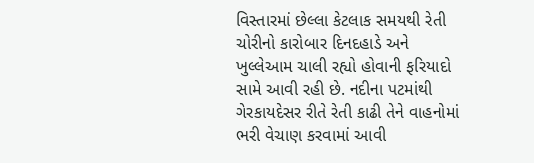વિસ્તારમાં છેલ્લા કેટલાક સમયથી રેતી ચોરીનો કારોબાર દિનદહાડે અને ખુલ્લેઆમ ચાલી રહ્યો હોવાની ફરિયાદો સામે આવી રહી છે. નદીના પટમાંથી ગેરકાયદેસર રીતે રેતી કાઢી તેને વાહનોમાં ભરી વેચાણ કરવામાં આવી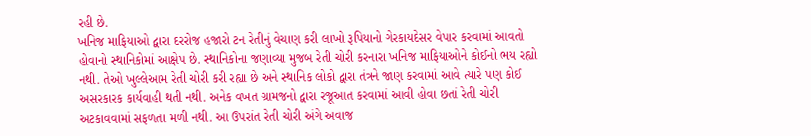રહી છે.
ખનિજ માફિયાઓ દ્વારા દરરોજ હજારો ટન રેતીનું વેચાણ કરી લાખો રૂપિયાનો ગેરકાયદેસર વેપાર કરવામાં આવતો હોવાનો સ્થાનિકોમાં આક્ષેપ છે. સ્થાનિકોના જણાવ્યા મુજબ રેતી ચોરી કરનારા ખનિજ માફિયાઓને કોઈનો ભય રહ્યો નથી. તેઓ ખુલ્લેઆમ રેતી ચોરી કરી રહ્યા છે અને સ્થાનિક લોકો દ્વારા તંત્રને જાણ કરવામાં આવે ત્યારે પણ કોઈ અસરકારક કાર્યવાહી થતી નથી. અનેક વખત ગ્રામજનો દ્વારા રજૂઆત કરવામાં આવી હોવા છતાં રેતી ચોરી અટકાવવામાં સફળતા મળી નથી. આ ઉપરાંત રેતી ચોરી અંગે અવાજ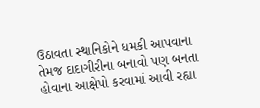ઉઠાવતા સ્થાનિકોને ધમકી આપવાના તેમજ દાદાગીરીના બનાવો પણ બનતા હોવાના આક્ષેપો કરવામાં આવી રહ્યા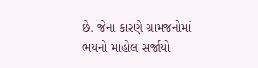છે. જેના કારણે ગ્રામજનોમાં ભયનો માહોલ સર્જાયો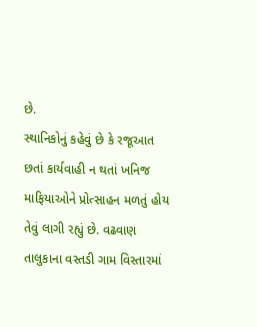છે.
સ્થાનિકોનું કહેવું છે કે રજૂઆત છતાં કાર્યવાહી ન થતાં ખનિજ માફિયાઓને પ્રોત્સાહન મળતું હોય તેવું લાગી રહ્યું છે. વઢવાણ તાલુકાના વસ્તડી ગામ વિસ્તારમાં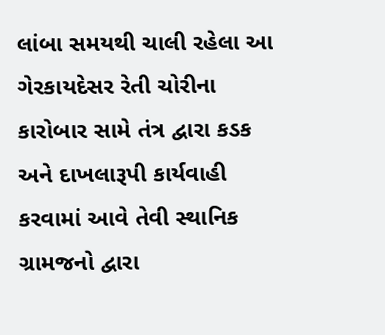લાંબા સમયથી ચાલી રહેલા આ ગેરકાયદેસર રેતી ચોરીના કારોબાર સામે તંત્ર દ્વારા કડક અને દાખલારૂપી કાર્યવાહી કરવામાં આવે તેવી સ્થાનિક ગ્રામજનો દ્વારા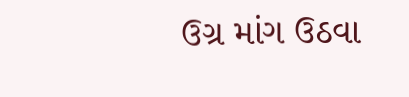ઉગ્ર માંગ ઉઠવા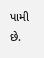પામી છે.